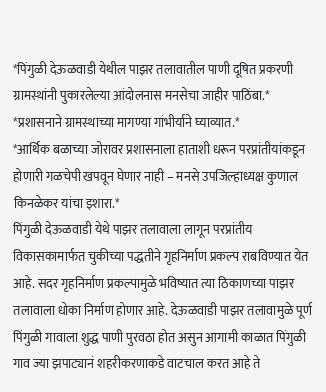*पिंगुळी देऊळवाडी येथील पाझर तलावातील पाणी दूषित प्रकरणी ग्रामस्थांनी पुकारलेल्या आंदोलनास मनसेचा जाहीर पाठिंबा.*
*प्रशासनाने ग्रामस्थाच्या मागण्या गांभीर्याने घ्याव्यात.*
*आर्थिक बळाच्या जोरावर प्रशासनाला हाताशी धरून परप्रांतीयांकडून होणारी गळचेपी खपवून घेणार नाही – मनसे उपजिल्हाध्यक्ष कुणाल किनळेकर यांचा इशारा.*
पिंगुळी देऊळवाडी येथे पाझर तलावाला लागून परप्रांतीय विकासकामार्फत चुकीच्या पद्धतीने गृहनिर्माण प्रकल्प राबविण्यात येत आहे. सदर गृहनिर्माण प्रकल्पामुळे भविष्यात त्या ठिकाणच्या पाझर तलावाला धोका निर्माण होणार आहे. देऊळवाडी पाझर तलावामुळे पूर्ण पिंगुळी गावाला शुद्ध पाणी पुरवठा होत असुन आगामी काळात पिंगुळी गाव ज्या झपाट्यानं शहरीकरणाकडे वाटचाल करत आहे ते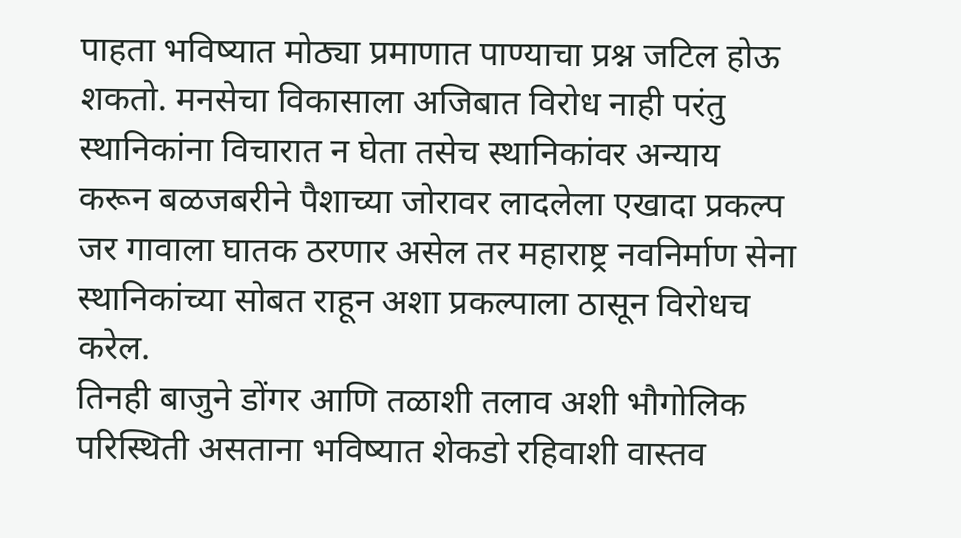पाहता भविष्यात मोठ्या प्रमाणात पाण्याचा प्रश्न जटिल होऊ शकतो. मनसेचा विकासाला अजिबात विरोध नाही परंतु स्थानिकांना विचारात न घेता तसेच स्थानिकांवर अन्याय करून बळजबरीने पैशाच्या जोरावर लादलेला एखादा प्रकल्प जर गावाला घातक ठरणार असेल तर महाराष्ट्र नवनिर्माण सेना स्थानिकांच्या सोबत राहून अशा प्रकल्पाला ठासून विरोधच करेल.
तिनही बाजुने डोंगर आणि तळाशी तलाव अशी भौगोलिक परिस्थिती असताना भविष्यात शेकडो रहिवाशी वास्तव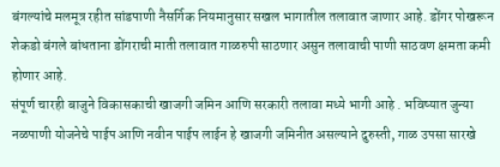बंगल्यांचे मलमूत्र रहीत सांडपाणी नैसर्गिक नियमानुसार सखल भागातील तलावात जाणार आहे. डोंगर पोखरून शेकडो बंगले बांधताना डोंगराची माती तलावात गाळरुपी साठणार असुन तलावाची पाणी साठवण क्षमता कमी होणार आहे.
संपूर्ण चारही बाजुने विकासकाची खाजगी जमिन आणि सरकारी तलावा मध्ये भागी आहे . भविष्यात जुन्या नळपाणी योजनेचे पाईप आणि नवीन पाईप लाईन हे खाजगी जमिनीत असल्याने दुरुस्ती, गाळ उपसा सारखे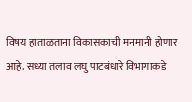विषय हाताळताना विकासकाची मनमानी होणार आहे. सध्या तलाव लघु पाटबंधारे विभागाकडे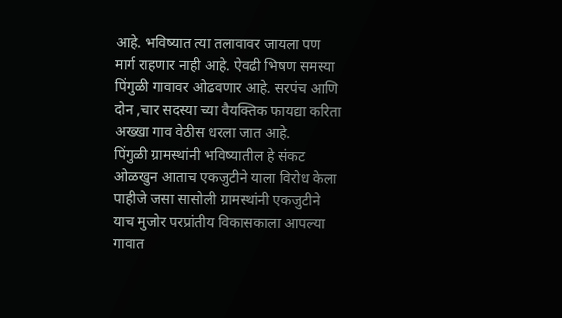आहे. भविष्यात त्या तलावावर जायला पण मार्ग राहणार नाही आहे. ऐवढी भिषण समस्या पिंगुळी गावावर ओढवणार आहे. सरपंच आणि दोन ,चार सदस्या च्या वैयक्तिक फायद्या करिता अख्खा गाव वेठीस धरला जात आहे.
पिंगुळी ग्रामस्थांनी भविष्यातील हे संकट ओळखुन आताच एकजुटीने याला विरोध केला पाहीजे जसा सासोली ग्रामस्थांनी एकजुटीने याच मुजोर परप्रांतीय विकासकाला आपल्या गावात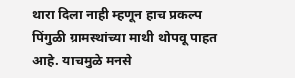थारा दिला नाही म्हणून हाच प्रकल्प पिंगुळी ग्रामस्थांच्या माथी थोपवू पाहत आहे. याचमुळे मनसे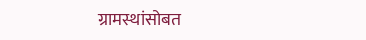ग्रामस्थांसोबत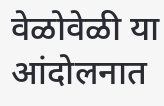वेळोवेळी या आंदोलनात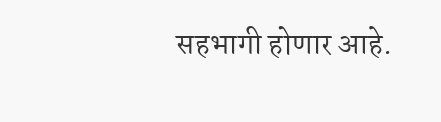सहभागी होणार आहे.